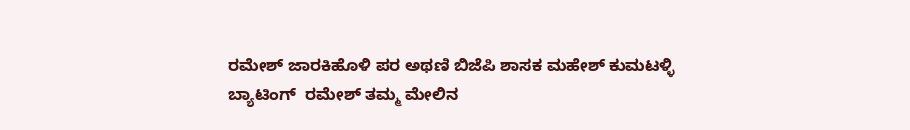ರಮೇಶ್ ಜಾರಕಿಹೊಳಿ ಪರ ಅಥಣಿ ಬಿಜೆಪಿ ಶಾಸಕ ಮಹೇಶ್ ಕುಮಟಳ್ಳಿ ಬ್ಯಾಟಿಂಗ್  ರಮೇಶ್ ತಮ್ಮ ಮೇಲಿನ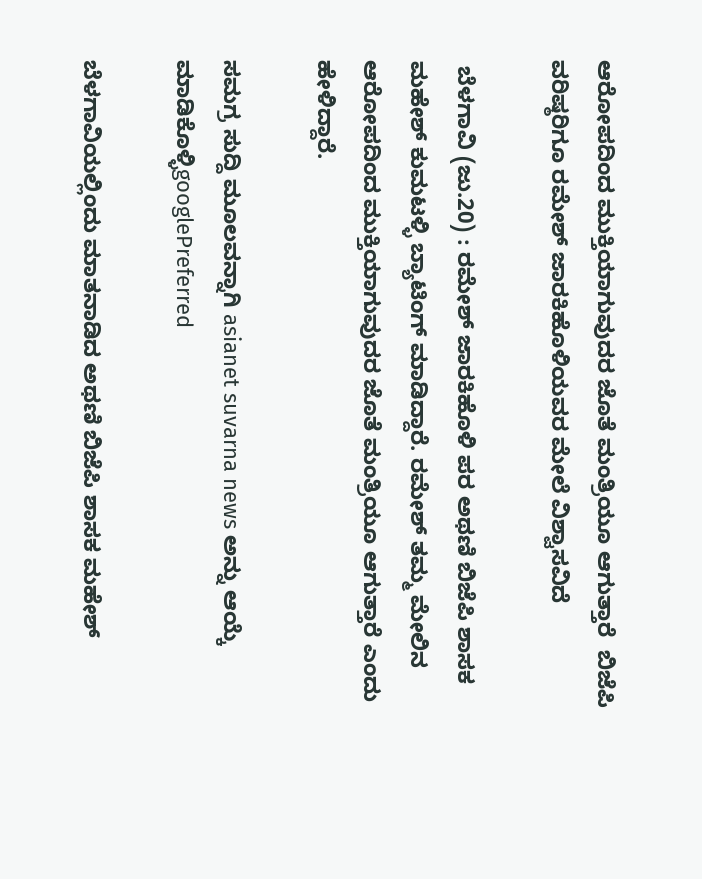ಆರೋಪದಿಂದ ಮುಕ್ತಿಯಾಗುವುದರ ಜೊತೆ ಮಂತ್ರಿಯೂ ಆಗುತ್ತಾರೆ  ಬಿಜೆಪಿ ವರಿಷ್ಠರಿಗೂ ರಮೇಶ್ ಜಾರಕಿಹೊಳಿಯವರ ಮೇಲೆ ವಿಶ್ವಾಸವಿದೆ

 ಬೆಳಗಾವಿ (ಜು.20) : ರಮೇಶ್ ಜಾರಕಿಹೊಳಿ ಪರ ಅಥಣಿ ಬಿಜೆಪಿ ಶಾಸಕ ಮಹೇಶ್ ಕುಮಟಳ್ಳಿ ಬ್ಯಾಟಿಂಗ್ ಮಾಡಿದ್ದಾರೆ. ರಮೇಶ್ ತಮ್ಮ ಮೇಲಿನ ಆರೋಪದಿಂದ ಮುಕ್ತಿಯಾಗುವುದರ ಜೊತೆ ಮಂತ್ರಿಯೂ ಆಗುತ್ತಾರೆ ಎಂದು ಹೇಳಿದ್ದಾರೆ.

ಸಮಗ್ರ ಸುದ್ದಿ ಮೂಲವನ್ನಾಗಿ asianet suvarna news ಅನ್ನು ಆಯ್ಕೆ ಮಾಡಿಕೊಳ್ಳಿgooglePreferred

ಬೆಳಗಾವಿಯಲ್ಲಿಂದು ಮಾತನಾಡಿದ ಅಥಣಿ ಬಿಜೆಪಿ ಶಾಸಕ ಮಹೇಶ್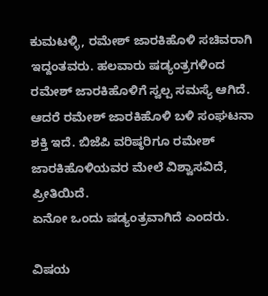ಕುಮಟಳ್ಳಿ, ರಮೇಶ್ ಜಾರಕಿಹೊಳಿ‌ ಸಚಿವರಾಗಿ ಇದ್ದಂತವರು. ಹಲವಾರು ಷಡ್ಯಂತ್ರಗಳಿಂದ ರಮೇಶ್ ಜಾರಕಿಹೊಳಿಗೆ ಸ್ವಲ್ಪ ಸಮಸ್ಯೆ ಆಗಿದೆ. ಆದರೆ ರಮೇಶ್ ಜಾರಕಿಹೊಳಿ‌ ಬಳಿ ಸಂಘಟನಾ ಶಕ್ತಿ ಇದೆ. ಬಿಜೆಪಿ ವರಿಷ್ಠರಿಗೂ ರಮೇಶ್ ಜಾರಕಿಹೊಳಿಯವರ ಮೇಲೆ ವಿಶ್ವಾಸವಿದೆ, ಪ್ರೀತಿಯಿದೆ.
ಏನೋ ಒಂದು ಷಡ್ಯಂತ್ರವಾಗಿದೆ ಎಂದರು.

ವಿಷಯ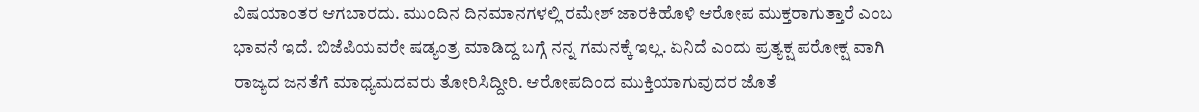ವಿಷಯಾಂತರ ಆಗಬಾರದು. ಮುಂದಿನ ದಿನಮಾನಗಳಲ್ಲಿ ರಮೇಶ್ ಜಾರಕಿಹೊಳಿ‌ ಆರೋಪ ಮುಕ್ತರಾಗುತ್ತಾರೆ ಎಂಬ ಭಾವನೆ ಇದೆ. ಬಿಜೆಪಿಯವರೇ ಷಡ್ಯಂತ್ರ ಮಾಡಿದ್ದ ಬಗ್ಗೆ ನನ್ನ ಗಮನಕ್ಕೆ ಇಲ್ಲ. ಏನಿದೆ ಎಂದು ಪ್ರತ್ಯಕ್ಷ ಪರೋಕ್ಷ ವಾಗಿ ರಾಜ್ಯದ ಜನತೆಗೆ ಮಾಧ್ಯಮದವರು ತೋರಿಸಿದ್ದೀರಿ. ಆರೋಪದಿಂದ ಮುಕ್ತಿಯಾಗುವುದರ ಜೊತೆ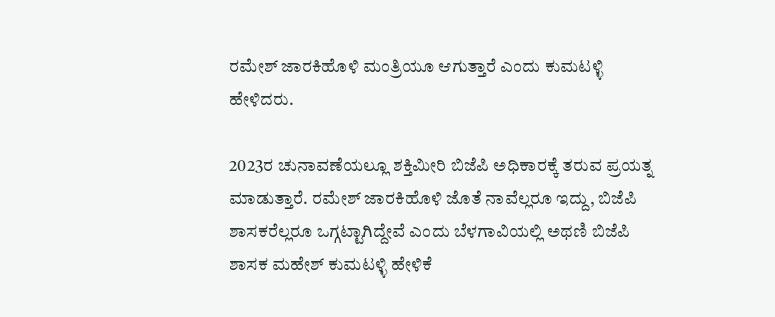ರಮೇಶ್ ಜಾರಕಿಹೊಳಿ‌ ಮಂತ್ರಿಯೂ ಆಗುತ್ತಾರೆ ಎಂದು ಕುಮಟಳ್ಳಿ ಹೇಳಿದರು.

2023ರ ಚುನಾವಣೆಯಲ್ಲೂ ಶಕ್ತಿಮೀರಿ ಬಿಜೆಪಿ ಅಧಿಕಾರಕ್ಕೆ ತರುವ ಪ್ರಯತ್ನ ಮಾಡುತ್ತಾರೆ. ರಮೇಶ್ ಜಾರಕಿಹೊಳಿ‌ ಜೊತೆ ನಾವೆಲ್ಲರೂ ಇದ್ದು, ಬಿಜೆಪಿ ಶಾಸಕರೆಲ್ಲರೂ ಒಗ್ಗಟ್ಟಾಗಿದ್ದೇವೆ ಎಂದು ಬೆಳಗಾವಿಯಲ್ಲಿ ಅಥಣಿ ಬಿಜೆಪಿ ಶಾಸಕ ಮಹೇಶ್ ಕುಮಟಳ್ಳಿ ಹೇಳಿಕೆ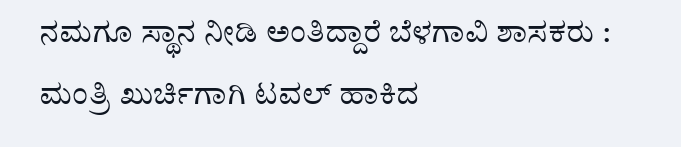ನಮಗೂ ಸ್ಥಾನ ನೀಡಿ ಅಂತಿದ್ದಾರೆ ಬೆಳಗಾವಿ ಶಾಸಕರು : ಮಂತ್ರಿ ಖುರ್ಚಿಗಾಗಿ ಟವಲ್ ಹಾಕಿದ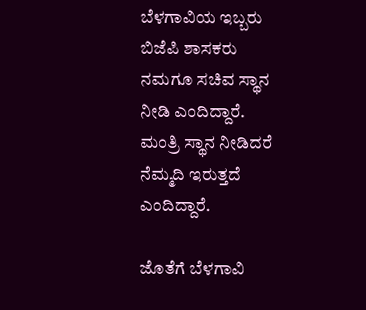ಬೆಳಗಾವಿಯ ಇಬ್ಬರು ಬಿಜೆಪಿ ಶಾಸಕರು ನಮಗೂ ಸಚಿವ ಸ್ಥಾನ ನೀಡಿ ಎಂದಿದ್ದಾರೆ.
ಮಂತ್ರಿ ಸ್ಥಾನ ನೀಡಿದರೆ ನೆಮ್ಮದಿ ಇರುತ್ತದೆ ಎಂದಿದ್ದಾರೆ.

ಜೊತೆಗೆ ಬೆಳಗಾವಿ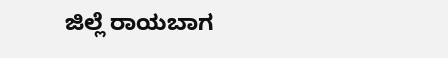ಜಿಲ್ಲೆ ರಾಯಬಾಗ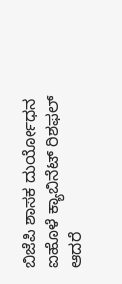ಬಿಜೆಪಿ ಶಾಸಕ ದುರ್ಯೋಧನ ಐಹೊಳೆ ಕ್ಯಾಬಿನೆಟ್ ರಿಶಫಲ್ ಆದರೆ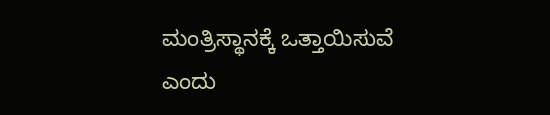ಮಂತ್ರಿಸ್ಥಾನಕ್ಕೆ ಒತ್ತಾಯಿಸುವೆ ಎಂದು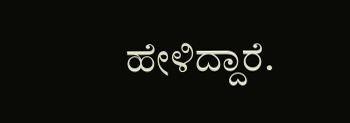ಹೇಳಿದ್ದಾರೆ.